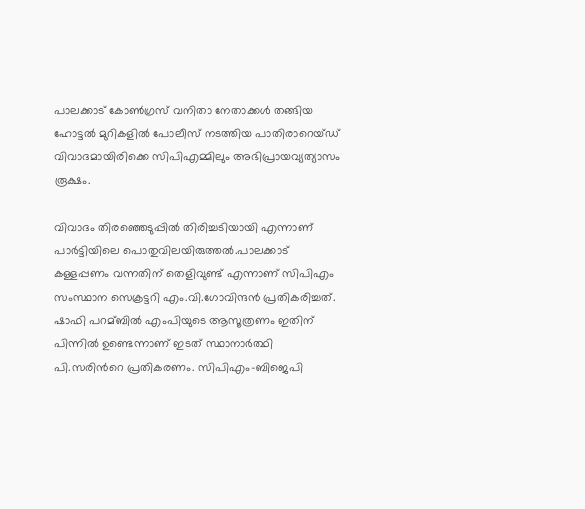പാലക്കാട് കോണ്‍ഗ്രസ് വനിതാ നേതാക്കള്‍ തങ്ങിയ ഹോട്ടല്‍ മുറികളില്‍ പോലീസ് നടത്തിയ പാതിരാറെയ്ഡ് വിവാദമായിരിക്കെ സിപിഎമ്മിലും അഭിപ്രായവ്യത്യാസം രൂക്ഷം.

വിവാദം തിരഞ്ഞെടുപ്പില്‍ തിരിച്ചടിയായി എന്നാണ് പാര്‍ട്ടിയിലെ പൊതുവിലയിരുത്തല്‍.പാലക്കാട്‌ കള്ളപ്പണം വന്നതിന് തെളിവുണ്ട് എന്നാണ് സിപിഎം സംസ്ഥാന സെക്രട്ടറി എം.വി.ഗോവിന്ദന്‍ പ്രതികരിച്ചത്. ഷാഫി പറമ്ബില്‍ എംപിയുടെ ആസൂത്രണം ഇതിന് പിന്നില്‍ ഉണ്ടെന്നാണ് ഇടത് സ്ഥാനാര്‍ത്ഥി പി.സരിന്‍റെ പ്രതികരണം. സിപിഎം-ബിജെപി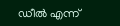ഡീല്‍ എന്ന്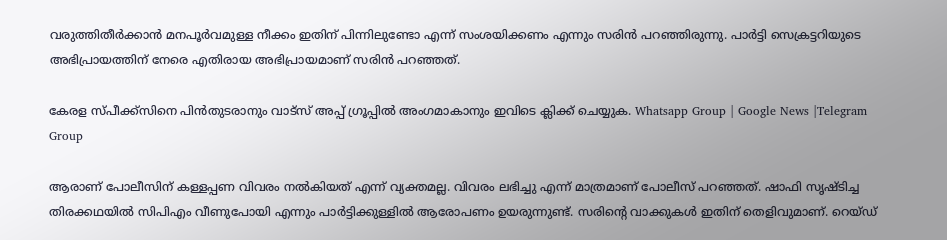വരുത്തിതീര്‍ക്കാന്‍ മനപൂര്‍വമുള്ള നീക്കം ഇതിന് പിന്നിലുണ്ടോ എന്ന് സംശയിക്കണം എന്നും സരിന്‍ പറഞ്ഞിരുന്നു. പാര്‍ട്ടി സെക്രട്ടറിയുടെ അഭിപ്രായത്തിന് നേരെ എതിരായ അഭിപ്രായമാണ് സരിന്‍ പറഞ്ഞത്.

കേരള സ്പീക്ക്സിനെ പിൻതുടരാനും വാട്സ് അപ്പ് ഗ്രൂപ്പിൽ അംഗമാകാനും ഇവിടെ ക്ലിക്ക് ചെയ്യുക. Whatsapp Group | Google News |Telegram Group

ആരാണ് പോലീസിന് കള്ളപ്പണ വിവരം നല്‍കിയത് എന്ന് വ്യക്തമല്ല. വിവരം ലഭിച്ചു എന്ന് മാത്രമാണ് പോലീസ് പറഞ്ഞത്. ഷാഫി സൃഷ്ടിച്ച തിരക്കഥയില്‍ സിപിഎം വീണുപോയി എന്നും പാര്‍ട്ടിക്കുള്ളില്‍ ആരോപണം ഉയരുന്നുണ്ട്. സരിന്റെ വാക്കുകള്‍ ഇതിന് തെളിവുമാണ്. റെയ്ഡ്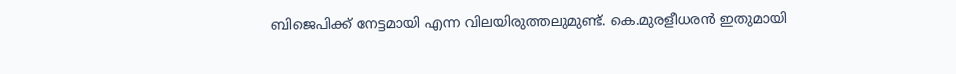ബിജെപിക്ക് നേട്ടമായി എന്ന വിലയിരുത്തലുമുണ്ട്. കെ.മുരളീധരന്‍ ഇതുമായി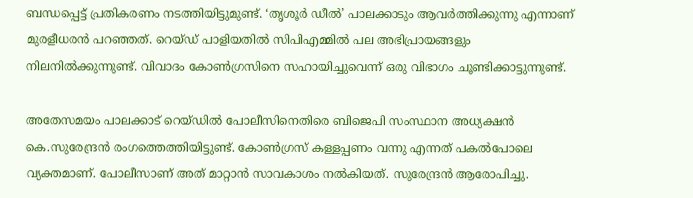ബന്ധപ്പെട്ട് പ്രതികരണം നടത്തിയിട്ടുമുണ്ട്. ‘തൃശൂർ ഡീല്‍’ പാലക്കാടും ആവർത്തിക്കുന്നു എന്നാണ് മുരളീധരന്‍ പറഞ്ഞത്. റെയ്ഡ് പാളിയതില്‍ സിപിഎമ്മില്‍ പല അഭിപ്രായങ്ങളും നിലനില്‍ക്കുന്നുണ്ട്. വിവാദം കോണ്‍ഗ്രസിനെ സഹായിച്ചുവെന്ന് ഒരു വിഭാഗം ചൂണ്ടിക്കാട്ടുന്നുണ്ട്.

അതേസമയം പാലക്കാട് റെയ്ഡില്‍ പോലീസിനെതിരെ ബിജെപി സംസ്ഥാന അധ്യക്ഷന്‍ കെ.സുരേന്ദ്രന്‍ രംഗത്തെത്തിയിട്ടുണ്ട്. കോണ്‍ഗ്രസ് കള്ളപ്പണം വന്നു എന്നത് പകല്‍പോലെ വ്യക്തമാണ്. പോലീസാണ് അത് മാറ്റാന്‍ സാവകാശം നല്‍കിയത്. സുരേന്ദ്രന്‍ ആരോപിച്ചു.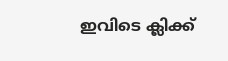ഇവിടെ ക്ലിക്ക്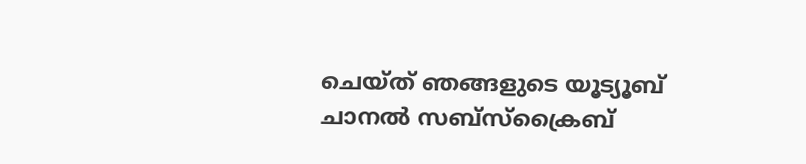ചെയ്ത് ഞങ്ങളുടെ യൂട്യൂബ് ചാനൽ സബ്സ്ക്രൈബ്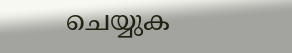ചെയ്യുക